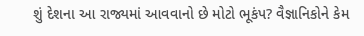શું દેશના આ રાજ્યમાં આવવાનો છે મોટો ભૂકંપ? વૈજ્ઞાનિકોને કેમ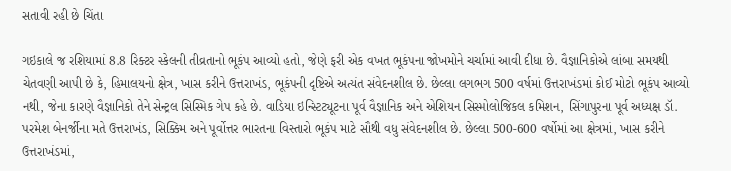સતાવી રહી છે ચિંતા

ગઇકાલે જ રશિયામાં 8.8 રિક્ટર સ્કેલની તીવ્રતાનો ભૂકંપ આવ્યો હતો, જેણે ફરી એક વખત ભૂકંપના જોખમોને ચર્ચામાં આવી દીધા છે. વૈજ્ઞાનિકોએ લાંબા સમયથી ચેતવણી આપી છે કે, હિમાલયનો ક્ષેત્ર, ખાસ કરીને ઉત્તરાખંડ, ભૂકંપની દૃષ્ટિએ અત્યંત સંવેદનશીલ છે. છેલ્લા લગભગ 500 વર્ષમાં ઉત્તરાખંડમાં કોઈ મોટો ભૂકંપ આવ્યો નથી, જેના કારણે વૈજ્ઞાનિકો તેને સેન્ટ્રલ સિસ્મિક ગેપ કહે છે. વાડિયા ઇન્સ્ટિટ્યૂટના પૂર્વ વૈજ્ઞાનિક અને એશિયન સિસ્મોલોજિકલ કમિશન, સિંગાપુરના પૂર્વ અધ્યક્ષ ડૉ. પરમેશ બેનર્જીના મતે ઉત્તરાખંડ, સિક્કિમ અને પૂર્વોત્તર ભારતના વિસ્તારો ભૂકંપ માટે સૌથી વધુ સંવેદનશીલ છે. છેલ્લા 500-600 વર્ષોમાં આ ક્ષેત્રમાં, ખાસ કરીને ઉત્તરાખંડમાં,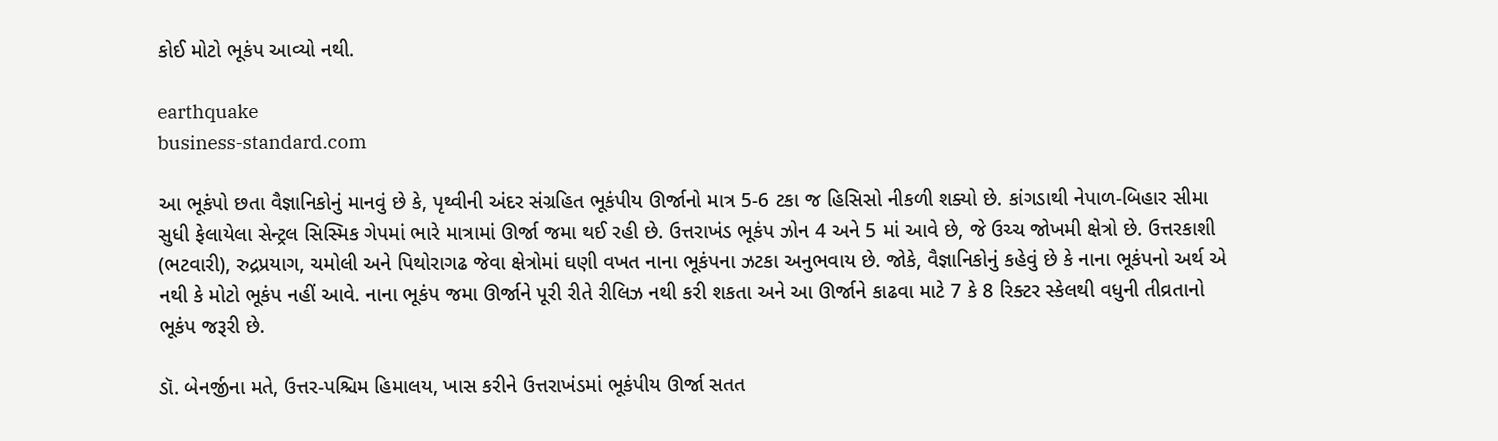કોઈ મોટો ભૂકંપ આવ્યો નથી.

earthquake
business-standard.com

આ ભૂકંપો છતા વૈજ્ઞાનિકોનું માનવું છે કે, પૃથ્વીની અંદર સંગ્રહિત ભૂકંપીય ઊર્જાનો માત્ર 5-6 ટકા જ હિસિસો નીકળી શક્યો છે. કાંગડાથી નેપાળ-બિહાર સીમા સુધી ફેલાયેલા સેન્ટ્રલ સિસ્મિક ગેપમાં ભારે માત્રામાં ઊર્જા જમા થઈ રહી છે. ઉત્તરાખંડ ભૂકંપ ઝોન 4 અને 5 માં આવે છે, જે ઉચ્ચ જોખમી ક્ષેત્રો છે. ઉત્તરકાશી (ભટવારી), રુદ્રપ્રયાગ, ચમોલી અને પિથોરાગઢ જેવા ક્ષેત્રોમાં ઘણી વખત નાના ભૂકંપના ઝટકા અનુભવાય છે. જોકે, વૈજ્ઞાનિકોનું કહેવું છે કે નાના ભૂકંપનો અર્થ એ નથી કે મોટો ભૂકંપ નહીં આવે. નાના ભૂકંપ જમા ઊર્જાને પૂરી રીતે રીલિઝ નથી કરી શકતા અને આ ઊર્જાને કાઢવા માટે 7 કે 8 રિક્ટર સ્કેલથી વધુની તીવ્રતાનો ભૂકંપ જરૂરી છે.

ડૉ. બેનર્જીના મતે, ઉત્તર-પશ્ચિમ હિમાલય, ખાસ કરીને ઉત્તરાખંડમાં ભૂકંપીય ઊર્જા સતત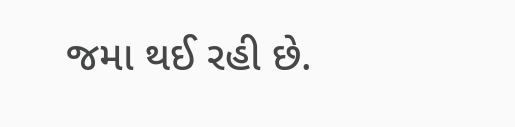જમા થઈ રહી છે.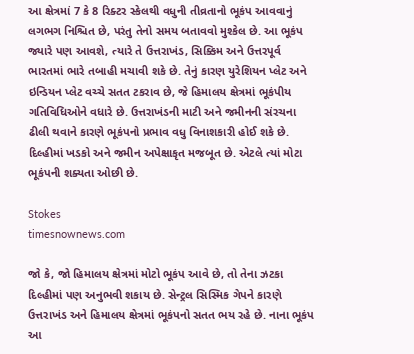આ ક્ષેત્રમાં 7 કે 8 રિક્ટર સ્કેલથી વધુની તીવ્રતાનો ભૂકંપ આવવાનું લગભગ નિશ્ચિત છે, પરંતુ તેનો સમય બતાવવો મુશ્કેલ છે. આ ભૂકંપ જ્યારે પણ આવશે, ત્યારે તે ઉત્તરાખંડ, સિક્કિમ અને ઉત્તરપૂર્વ ભારતમાં ભારે તબાહી મચાવી શકે છે. તેનું કારણ યુરેશિયન પ્લેટ અને ઇન્ડિયન પ્લેટ વચ્ચે સતત ટકરાવ છે, જે હિમાલય ક્ષેત્રમાં ભૂકંપીય ગતિવિધિઓને વધારે છે. ઉત્તરાખંડની માટી અને જમીનની સંરચના ઢીલી થવાને કારણે ભૂકંપનો પ્રભાવ વધુ વિનાશકારી હોઈ શકે છે. દિલ્હીમાં ખડકો અને જમીન અપેક્ષાકૃત મજબૂત છે. એટલે ત્યાં મોટા ભૂકંપની શક્યતા ઓછી છે.

Stokes
timesnownews.com

જો કે, જો હિમાલય ક્ષેત્રમાં મોટો ભૂકંપ આવે છે, તો તેના ઝટકા દિલ્હીમાં પણ અનુભવી શકાય છે. સેન્ટ્રલ સિસ્મિક ગેપને કારણે ઉત્તરાખંડ અને હિમાલય ક્ષેત્રમાં ભૂકંપનો સતત ભય રહે છે. નાના ભૂકંપ આ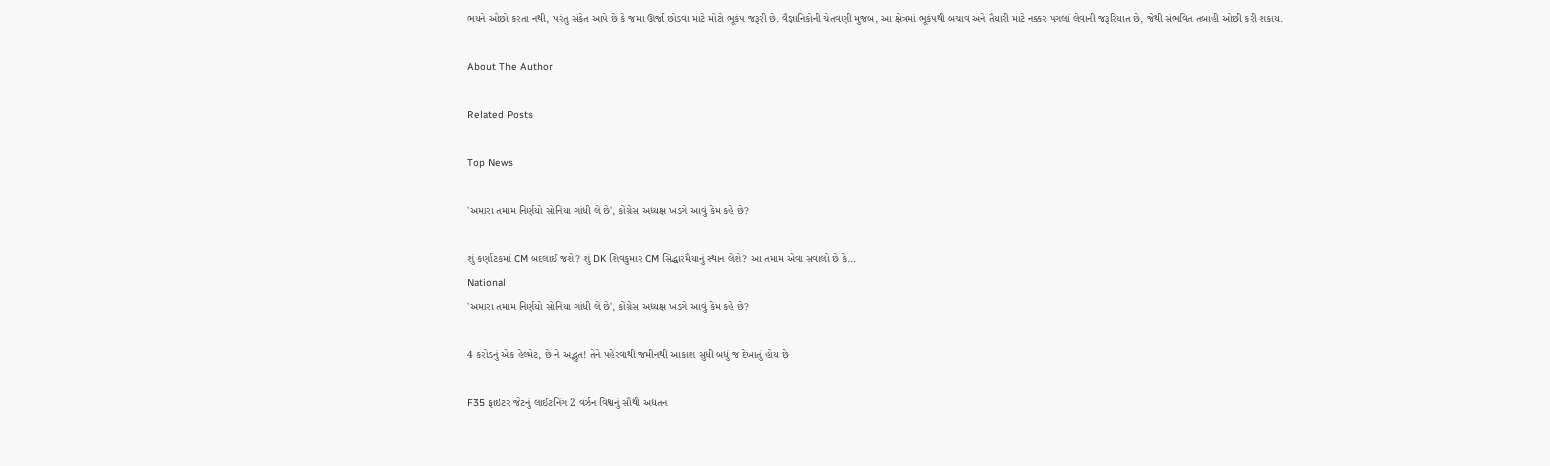ભયને ઓછો કરતા નથી, પરંતુ સંકેત આપે છે કે જમા ઊર્જા છોડવા માટે મોટો ભૂકંપ જરૂરી છે. વૈજ્ઞાનિકોની ચેતવણી મુજબ, આ ક્ષેત્રમાં ભૂકંપથી બચાવ અને તૈયારી માટે નક્કર પગલાં લેવાની જરૂરિયાત છે, જેથી સંભવિત તબાહી ઓછી કરી શકાય.

About The Author

Related Posts

Top News

'અમારા તમામ નિર્ણયો સોનિયા ગાંધી લે છે', કોંગ્રેસ અધ્યક્ષ ખડગે આવું કેમ કહે છે?

શું કર્ણાટકમાં CM બદલાઈ જશે? શું DK શિવકુમાર CM સિદ્ધારમૈયાનું સ્થાન લેશે? આ તમામ એવા સવાલો છે કે...
National
'અમારા તમામ નિર્ણયો સોનિયા ગાંધી લે છે', કોંગ્રેસ અધ્યક્ષ ખડગે આવું કેમ કહે છે?

4 કરોડનું એક હેલ્મેટ, છે ને અદ્ભુત! તેને પહેરવાથી જમીનથી આકાશ સુધી બધું જ દેખાતું હોય છે

F35 ફાઇટર જેટનું લાઈટનિંગ 2 વર્ઝન વિશ્વનું સૌથી અદ્યતન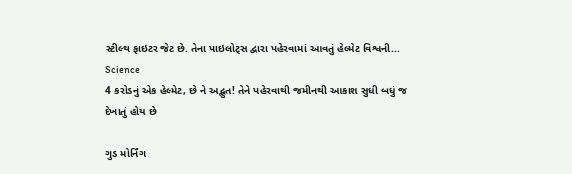સ્ટીલ્થ ફાઇટર જેટ છે. તેના પાઇલોટ્સ દ્વારા પહેરવામાં આવતું હેલ્મેટ વિશ્વની...
Science
4 કરોડનું એક હેલ્મેટ, છે ને અદ્ભુત! તેને પહેરવાથી જમીનથી આકાશ સુધી બધું જ દેખાતું હોય છે

ગુડ મોર્નિંગ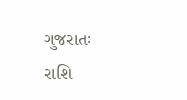ગુજરાતઃ રાશિ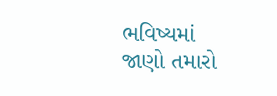ભવિષ્યમાં જાણો તમારો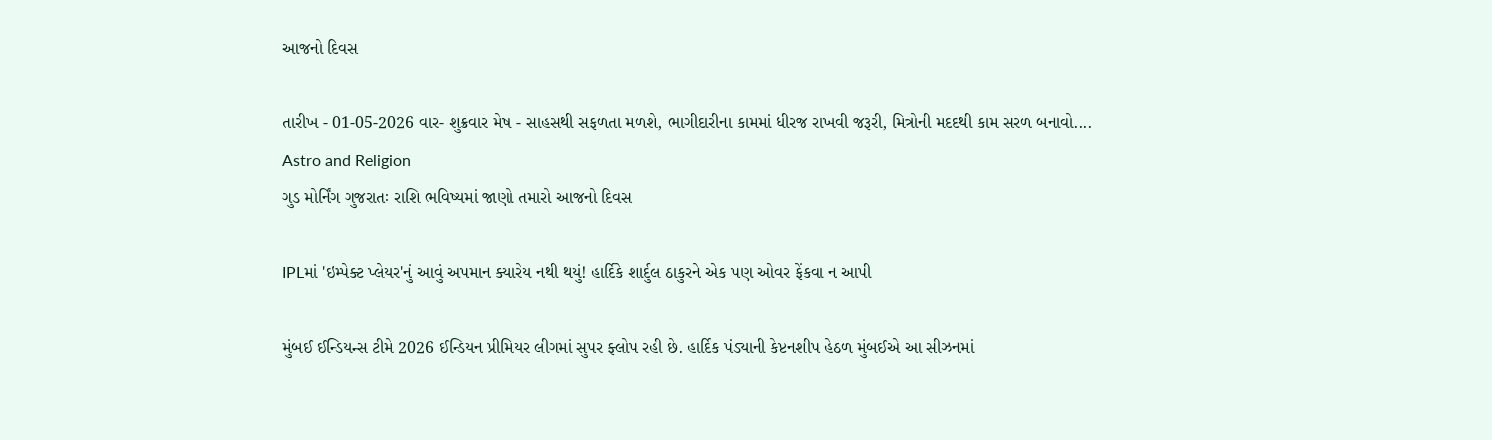આજનો દિવસ

તારીખ - 01-05-2026 વાર- શુક્રવાર મેષ - સાહસથી સફળતા મળશે, ભાગીદારીના કામમાં ધીરજ રાખવી જરૂરી, મિત્રોની મદદથી કામ સરળ બનાવો....
Astro and Religion
ગુડ મોર્નિંગ ગુજરાતઃ રાશિ ભવિષ્યમાં જાણો તમારો આજનો દિવસ

IPLમાં 'ઇમ્પેક્ટ પ્લેયર'નું આવું અપમાન ક્યારેય નથી થયું! હાર્દિકે શાર્દુલ ઠાકુરને એક પણ ઓવર ફેંકવા ન આપી

મુંબઈ ઈન્ડિયન્સ ટીમે 2026 ઈન્ડિયન પ્રીમિયર લીગમાં સુપર ફ્લોપ રહી છે. હાર્દિક પંડ્યાની કેપ્ટનશીપ હેઠળ મુંબઈએ આ સીઝનમાં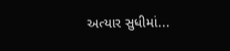અત્યાર સુધીમાં...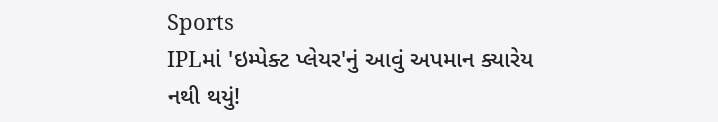Sports
IPLમાં 'ઇમ્પેક્ટ પ્લેયર'નું આવું અપમાન ક્યારેય નથી થયું!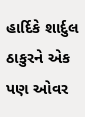હાર્દિકે શાર્દુલ ઠાકુરને એક પણ ઓવર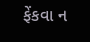ફેંકવા ન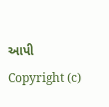આપી
Copyright (c)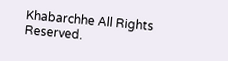Khabarchhe All Rights Reserved.